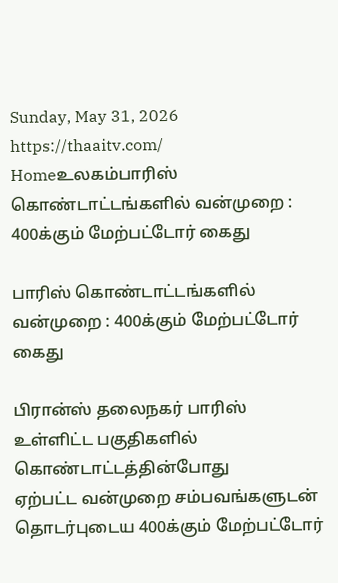Sunday, May 31, 2026
https://thaaitv.com/
Homeஉலகம்பாரிஸ் கொண்டாட்டங்களில் வன்முறை : 400க்கும் மேற்பட்டோர் கைது

பாரிஸ் கொண்டாட்டங்களில் வன்முறை : 400க்கும் மேற்பட்டோர் கைது

பிரான்ஸ் தலைநகர் பாரிஸ் உள்ளிட்ட பகுதிகளில் கொண்டாட்டத்தின்போது
ஏற்பட்ட வன்முறை சம்பவங்களுடன் தொடர்புடைய 400க்கும் மேற்பட்டோர்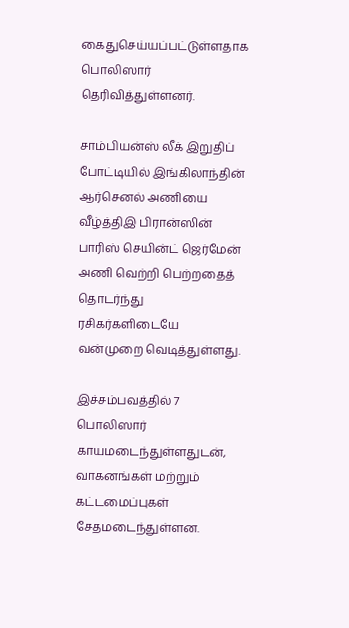கைதுசெய்யப்பட்டுள்ளதாக பொலிஸார் தெரிவித்துள்ளனர்.

சாம்பியன்ஸ் லீக் இறுதிப் போட்டியில் இங்கிலாந்தின் ஆர்செனல் அணியை
வீழ்த்திஇ பிரான்ஸின் பாரிஸ் செயின்ட் ஜெர்மேன் அணி வெற்றி பெற்றதைத்
தொடர்ந்து ரசிகர்களிடையே வன்முறை வெடித்துள்ளது.

இச்சம்பவத்தில் 7 பொலிஸார் காயமடைந்துள்ளதுடன்,  வாகனங்கள் மற்றும்
கட்டமைப்புகள் சேதமடைந்துள்ளன.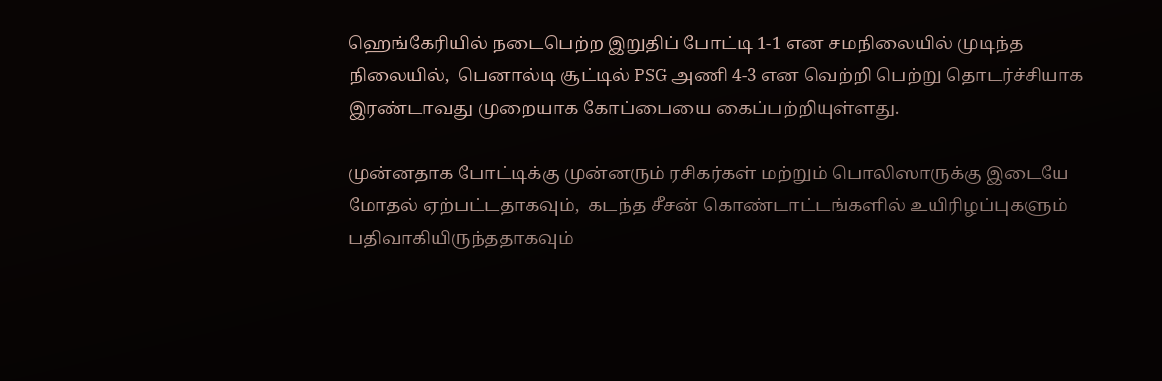ஹெங்கேரியில் நடைபெற்ற இறுதிப் போட்டி 1-1 என சமநிலையில் முடிந்த
நிலையில்,  பெனால்டி சூட்டில் PSG அணி 4-3 என வெற்றி பெற்று தொடர்ச்சியாக
இரண்டாவது முறையாக கோப்பையை கைப்பற்றியுள்ளது.

முன்னதாக போட்டிக்கு முன்னரும் ரசிகர்கள் மற்றும் பொலிஸாருக்கு இடையே
மோதல் ஏற்பட்டதாகவும்,  கடந்த சீசன் கொண்டாட்டங்களில் உயிரிழப்புகளும்
பதிவாகியிருந்ததாகவும்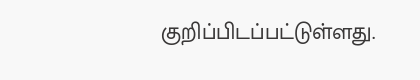குறிப்பிடப்பட்டுள்ளது.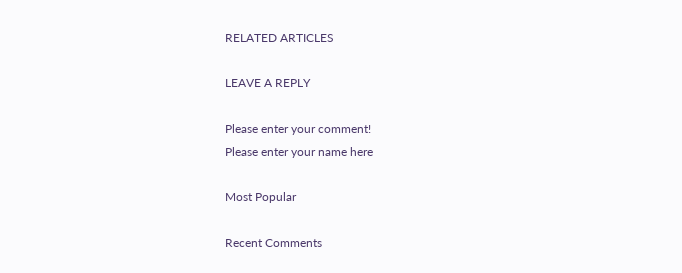RELATED ARTICLES

LEAVE A REPLY

Please enter your comment!
Please enter your name here

Most Popular

Recent Comments